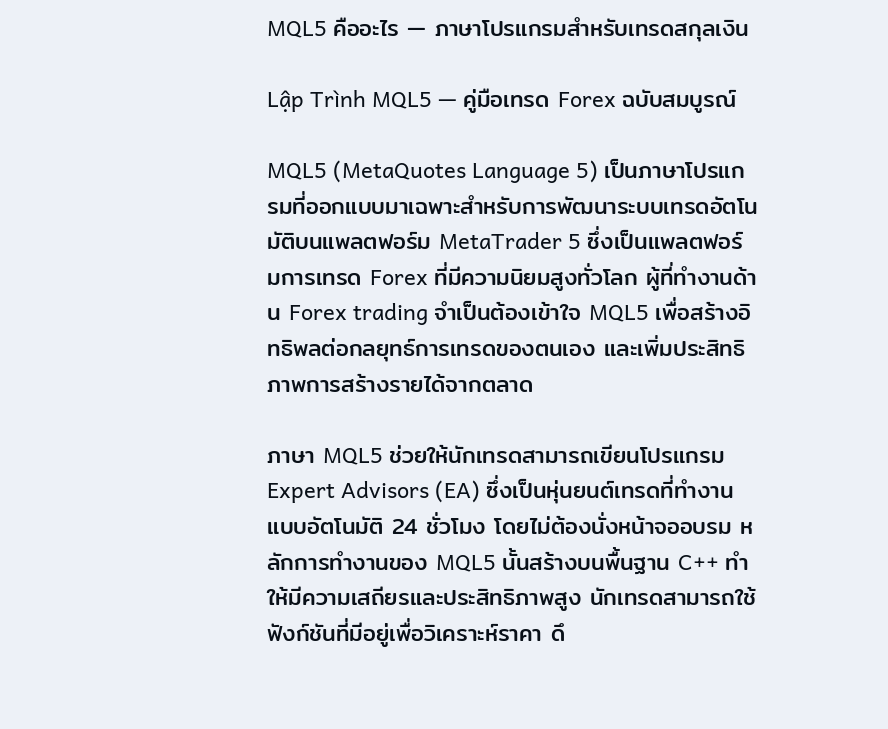MQL5 คืออะไร — ภาษาโปรแกรมสำหรับเทรดสกุลเงิน

Lập Trình MQL5 — คู่มือเทรด Forex ฉบับสมบูรณ์

MQL5 (MetaQuotes Language 5) เป็นภาษาโปรแกรมที่ออกแบบมาเฉพาะสำหรับการพัฒนาระบบเทรดอัตโนมัติบนแพลตฟอร์ม MetaTrader 5 ซึ่งเป็นแพลตฟอร์มการเทรด Forex ที่มีความนิยมสูงทั่วโลก ผู้ที่ทำงานด้าน Forex trading จำเป็นต้องเข้าใจ MQL5 เพื่อสร้างอิทธิพลต่อกลยุทธ์การเทรดของตนเอง และเพิ่มประสิทธิภาพการสร้างรายได้จากตลาด

ภาษา MQL5 ช่วยให้นักเทรดสามารถเขียนโปรแกรม Expert Advisors (EA) ซึ่งเป็นหุ่นยนต์เทรดที่ทำงานแบบอัตโนมัติ 24 ชั่วโมง โดยไม่ต้องนั่งหน้าจออบรม หลักการทำงานของ MQL5 นั้นสร้างบนพื้นฐาน C++ ทำให้มีความเสถียรและประสิทธิภาพสูง นักเทรดสามารถใช้ฟังก์ชันที่มีอยู่เพื่อวิเคราะห์ราคา ดึ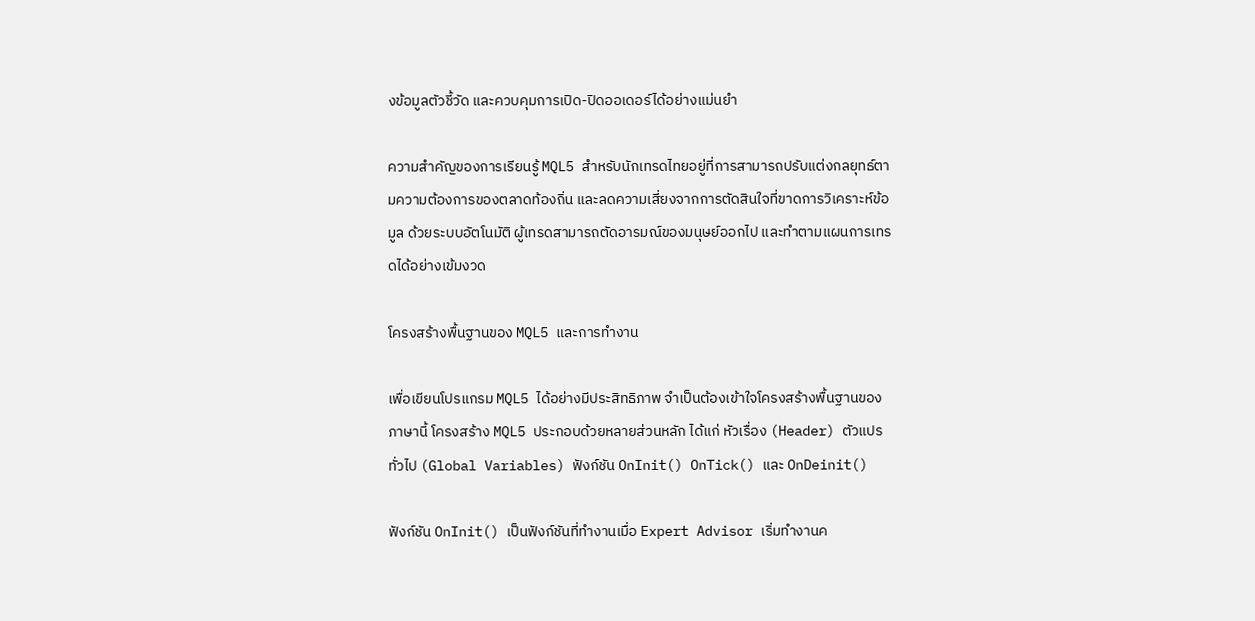งข้อมูลตัวชี้วัด และควบคุมการเปิด-ปิดออเดอร์ได้อย่างแม่นยำ

ความสำคัญของการเรียนรู้ MQL5 สำหรับนักเทรดไทยอยู่ที่การสามารถปรับแต่งกลยุทธ์ตามความต้องการของตลาดท้องถิ่น และลดความเสี่ยงจากการตัดสินใจที่ขาดการวิเคราะห์ข้อมูล ด้วยระบบอัตโนมัติ ผู้เทรดสามารถตัดอารมณ์ของมนุษย์ออกไป และทำตามแผนการเทรดได้อย่างเข้มงวด

โครงสร้างพื้นฐานของ MQL5 และการทำงาน

เพื่อเขียนโปรแกรม MQL5 ได้อย่างมีประสิทธิภาพ จำเป็นต้องเข้าใจโครงสร้างพื้นฐานของภาษานี้ โครงสร้าง MQL5 ประกอบด้วยหลายส่วนหลัก ได้แก่ หัวเรื่อง (Header) ตัวแปรทั่วไป (Global Variables) ฟังก์ชัน OnInit() OnTick() และ OnDeinit()

ฟังก์ชัน OnInit() เป็นฟังก์ชันที่ทำงานเมื่อ Expert Advisor เริ่มทำงานค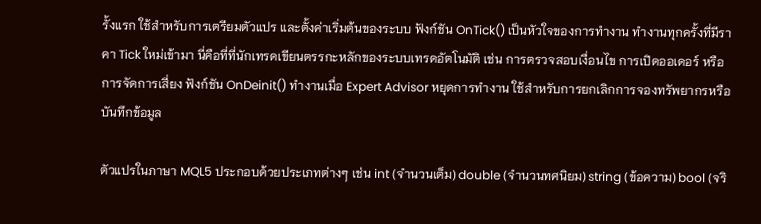รั้งแรก ใช้สำหรับการเตรียมตัวแปร และตั้งค่าเริ่มต้นของระบบ ฟังก์ชัน OnTick() เป็นหัวใจของการทำงาน ทำงานทุกครั้งที่มีราคา Tick ใหม่เข้ามา นี่คือที่ที่นักเทรดเขียนตรรกะหลักของระบบเทรดอัตโนมัติ เช่น การตรวจสอบเงื่อนไข การเปิดออเดอร์ หรือการจัดการเสี่ยง ฟังก์ชัน OnDeinit() ทำงานเมื่อ Expert Advisor หยุดการทำงาน ใช้สำหรับการยกเลิกการจองทรัพยากรหรือบันทึกข้อมูล

ตัวแปรในภาษา MQL5 ประกอบด้วยประเภทต่างๆ เช่น int (จำนวนเต็ม) double (จำนวนทศนิยม) string (ข้อความ) bool (จริ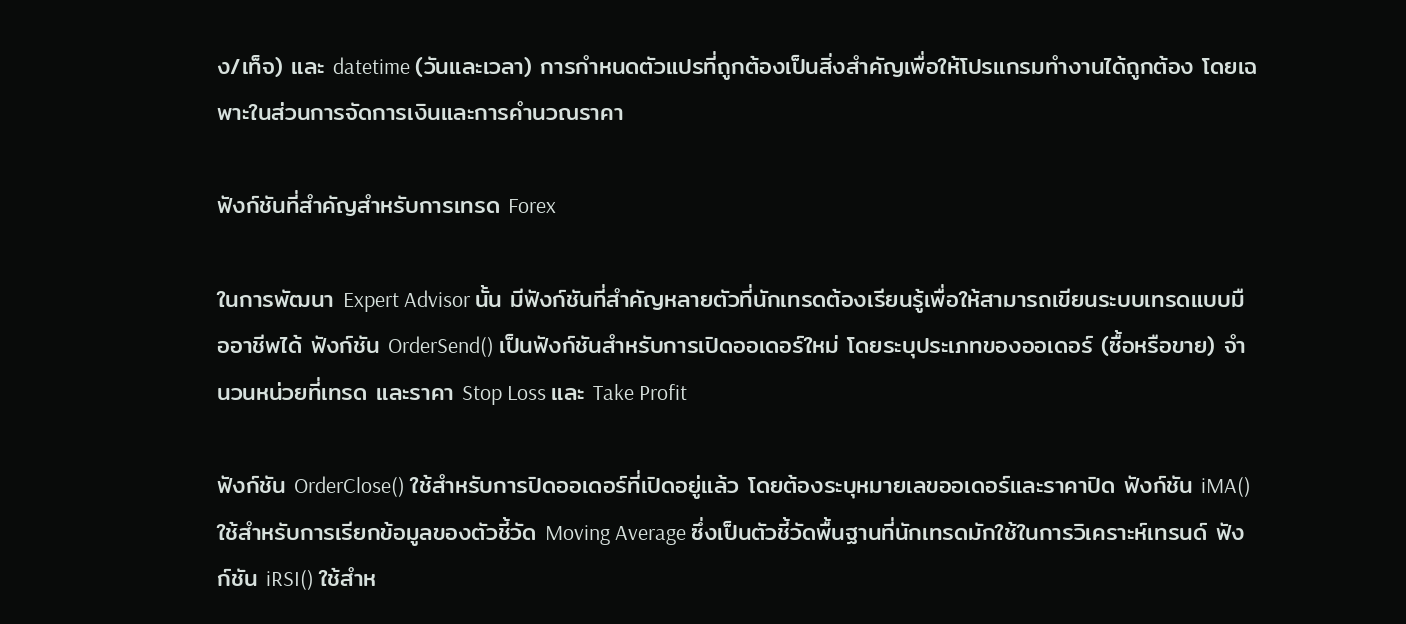ง/เท็จ) และ datetime (วันและเวลา) การกำหนดตัวแปรที่ถูกต้องเป็นสิ่งสำคัญเพื่อให้โปรแกรมทำงานได้ถูกต้อง โดยเฉพาะในส่วนการจัดการเงินและการคำนวณราคา

ฟังก์ชันที่สำคัญสำหรับการเทรด Forex

ในการพัฒนา Expert Advisor นั้น มีฟังก์ชันที่สำคัญหลายตัวที่นักเทรดต้องเรียนรู้เพื่อให้สามารถเขียนระบบเทรดแบบมืออาชีพได้ ฟังก์ชัน OrderSend() เป็นฟังก์ชันสำหรับการเปิดออเดอร์ใหม่ โดยระบุประเภทของออเดอร์ (ซื้อหรือขาย) จำนวนหน่วยที่เทรด และราคา Stop Loss และ Take Profit

ฟังก์ชัน OrderClose() ใช้สำหรับการปิดออเดอร์ที่เปิดอยู่แล้ว โดยต้องระบุหมายเลขออเดอร์และราคาปิด ฟังก์ชัน iMA() ใช้สำหรับการเรียกข้อมูลของตัวชี้วัด Moving Average ซึ่งเป็นตัวชี้วัดพื้นฐานที่นักเทรดมักใช้ในการวิเคราะห์เทรนด์ ฟังก์ชัน iRSI() ใช้สำห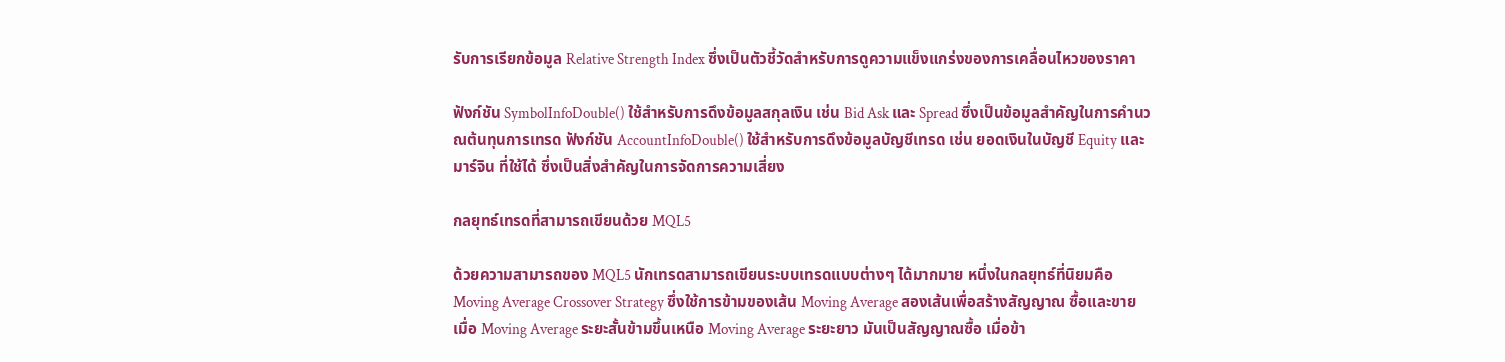รับการเรียกข้อมูล Relative Strength Index ซึ่งเป็นตัวชี้วัดสำหรับการดูความแข็งแกร่งของการเคลื่อนไหวของราคา

ฟังก์ชัน SymbolInfoDouble() ใช้สำหรับการดึงข้อมูลสกุลเงิน เช่น Bid Ask และ Spread ซึ่งเป็นข้อมูลสำคัญในการคำนวณต้นทุนการเทรด ฟังก์ชัน AccountInfoDouble() ใช้สำหรับการดึงข้อมูลบัญชีเทรด เช่น ยอดเงินในบัญชี Equity และมาร์จิน ที่ใช้ได้ ซึ่งเป็นสิ่งสำคัญในการจัดการความเสี่ยง

กลยุทธ์เทรดที่สามารถเขียนด้วย MQL5

ด้วยความสามารถของ MQL5 นักเทรดสามารถเขียนระบบเทรดแบบต่างๆ ได้มากมาย หนึ่งในกลยุทธ์ที่นิยมคือ Moving Average Crossover Strategy ซึ่งใช้การข้ามของเส้น Moving Average สองเส้นเพื่อสร้างสัญญาณ ซื้อและขาย เมื่อ Moving Average ระยะสั้นข้ามขึ้นเหนือ Moving Average ระยะยาว มันเป็นสัญญาณซื้อ เมื่อข้า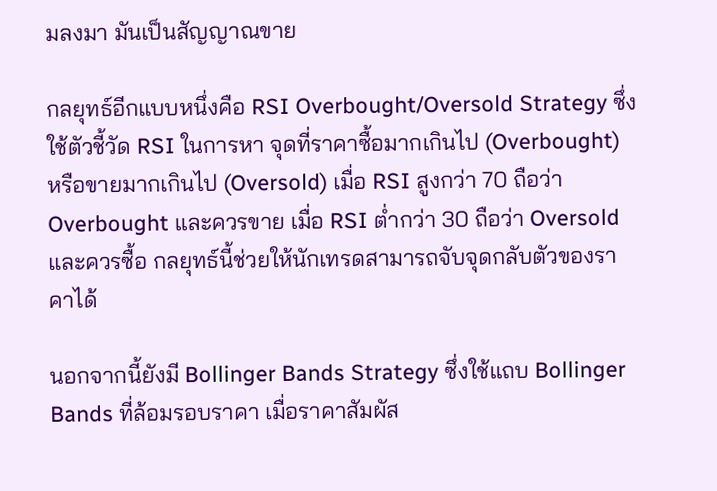มลงมา มันเป็นสัญญาณขาย

กลยุทธ์อีกแบบหนึ่งคือ RSI Overbought/Oversold Strategy ซึ่งใช้ตัวชี้วัด RSI ในการหา จุดที่ราคาซื้อมากเกินไป (Overbought) หรือขายมากเกินไป (Oversold) เมื่อ RSI สูงกว่า 70 ถือว่า Overbought และควรขาย เมื่อ RSI ต่ำกว่า 30 ถือว่า Oversold และควรซื้อ กลยุทธ์นี้ช่วยให้นักเทรดสามารถจับจุดกลับตัวของราคาได้

นอกจากนี้ยังมี Bollinger Bands Strategy ซึ่งใช้แถบ Bollinger Bands ที่ล้อมรอบราคา เมื่อราคาสัมผัส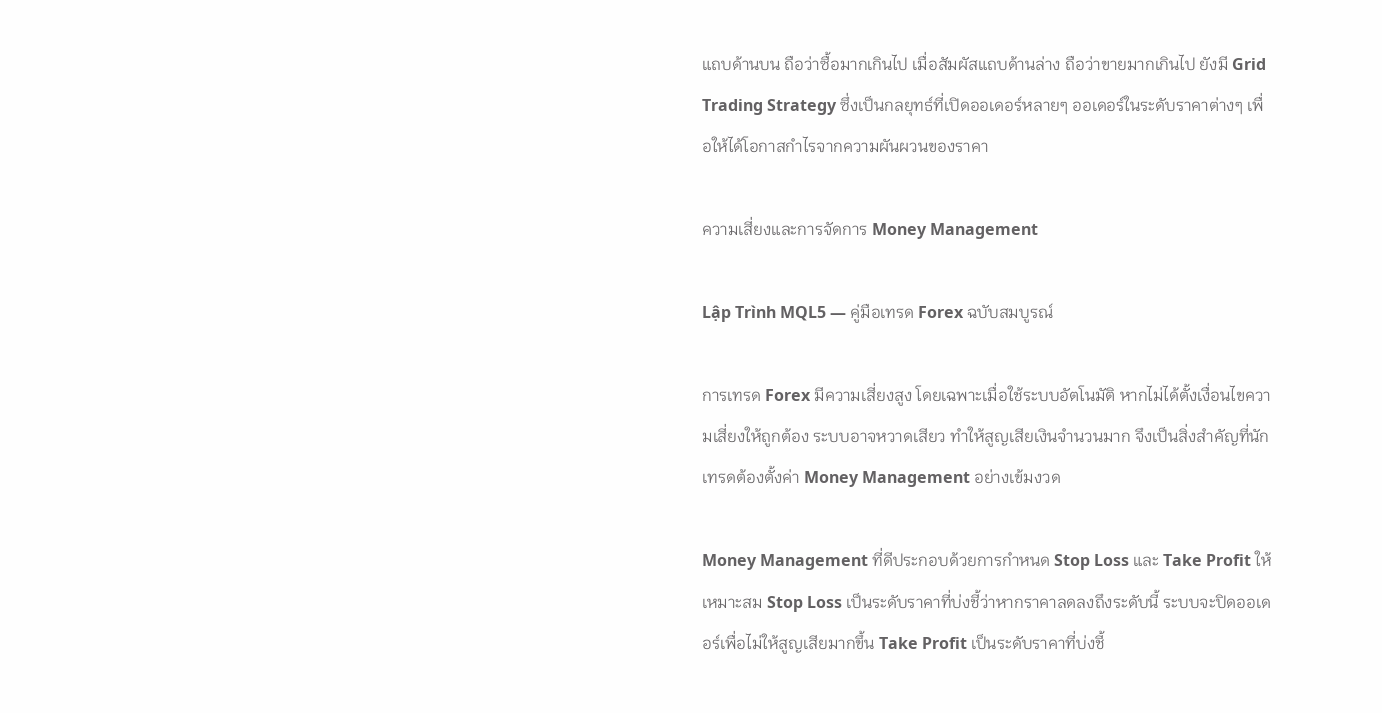แถบด้านบน ถือว่าซื้อมากเกินไป เมื่อสัมผัสแถบด้านล่าง ถือว่าขายมากเกินไป ยังมี Grid Trading Strategy ซึ่งเป็นกลยุทธ์ที่เปิดออเดอร์หลายๆ ออเดอร์ในระดับราคาต่างๆ เพื่อให้ได้โอกาสกำไรจากความผันผวนของราคา

ความเสี่ยงและการจัดการ Money Management

Lập Trình MQL5 — คู่มือเทรด Forex ฉบับสมบูรณ์

การเทรด Forex มีความเสี่ยงสูง โดยเฉพาะเมื่อใช้ระบบอัตโนมัติ หากไม่ได้ตั้งเงื่อนไขความเสี่ยงให้ถูกต้อง ระบบอาจหวาดเสียว ทำให้สูญเสียเงินจำนวนมาก จึงเป็นสิ่งสำคัญที่นักเทรดต้องตั้งค่า Money Management อย่างเข้มงวด

Money Management ที่ดีประกอบด้วยการกำหนด Stop Loss และ Take Profit ให้เหมาะสม Stop Loss เป็นระดับราคาที่บ่งชี้ว่าหากราคาลดลงถึงระดับนี้ ระบบจะปิดออเดอร์เพื่อไม่ให้สูญเสียมากขึ้น Take Profit เป็นระดับราคาที่บ่งชี้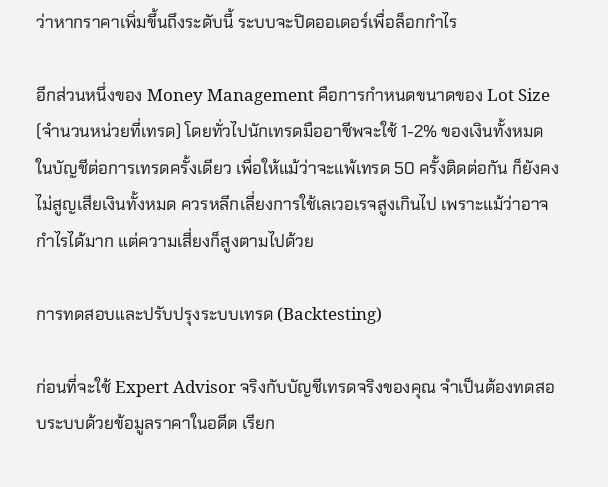ว่าหากราคาเพิ่มขึ้นถึงระดับนี้ ระบบจะปิดออเดอร์เพื่อล็อกกำไร

อีกส่วนหนึ่งของ Money Management คือการกำหนดขนาดของ Lot Size (จำนวนหน่วยที่เทรด) โดยทั่วไปนักเทรดมืออาชีพจะใช้ 1-2% ของเงินทั้งหมดในบัญชีต่อการเทรดครั้งเดียว เพื่อให้แม้ว่าจะแพ้เทรด 50 ครั้งติดต่อกัน ก็ยังคงไม่สูญเสียเงินทั้งหมด ควรหลีกเลี่ยงการใช้เลเวอเรจสูงเกินไป เพราะแม้ว่าอาจกำไรได้มาก แต่ความเสี่ยงก็สูงตามไปด้วย

การทดสอบและปรับปรุงระบบเทรด (Backtesting)

ก่อนที่จะใช้ Expert Advisor จริงกับบัญชีเทรดจริงของคุณ จำเป็นต้องทดสอบระบบด้วยข้อมูลราคาในอดีต เรียก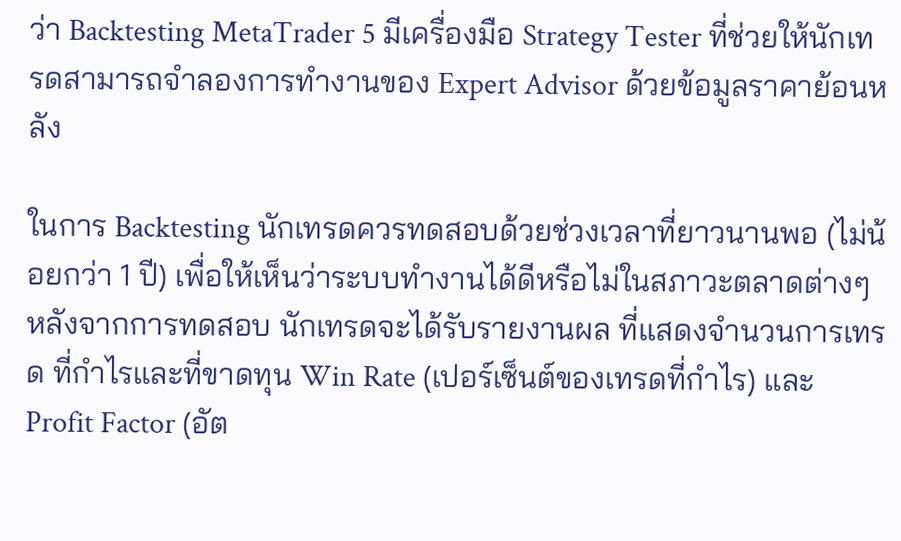ว่า Backtesting MetaTrader 5 มีเครื่องมือ Strategy Tester ที่ช่วยให้นักเทรดสามารถจำลองการทำงานของ Expert Advisor ด้วยข้อมูลราคาย้อนหลัง

ในการ Backtesting นักเทรดควรทดสอบด้วยช่วงเวลาที่ยาวนานพอ (ไม่น้อยกว่า 1 ปี) เพื่อให้เห็นว่าระบบทำงานได้ดีหรือไม่ในสภาวะตลาดต่างๆ หลังจากการทดสอบ นักเทรดจะได้รับรายงานผล ที่แสดงจำนวนการเทรด ที่กำไรและที่ขาดทุน Win Rate (เปอร์เซ็นต์ของเทรดที่กำไร) และ Profit Factor (อัต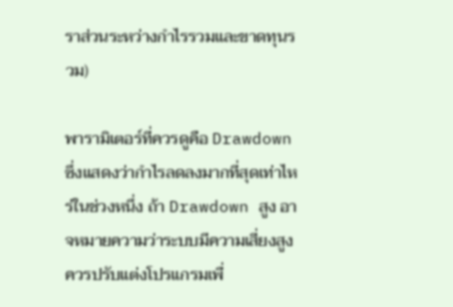ราส่วนระหว่างกำไรรวมและขาดทุนรวม)

พารามิเตอร์ที่ควรดูคือ Drawdown ซึ่งแสดงว่ากำไรลดลงมากที่สุดเท่าไหร่ในช่วงหนึ่ง ถ้า Drawdown สูง อาจหมายความว่าระบบมีความเสี่ยงสูง ควรปรับแต่งโปรแกรมเพื่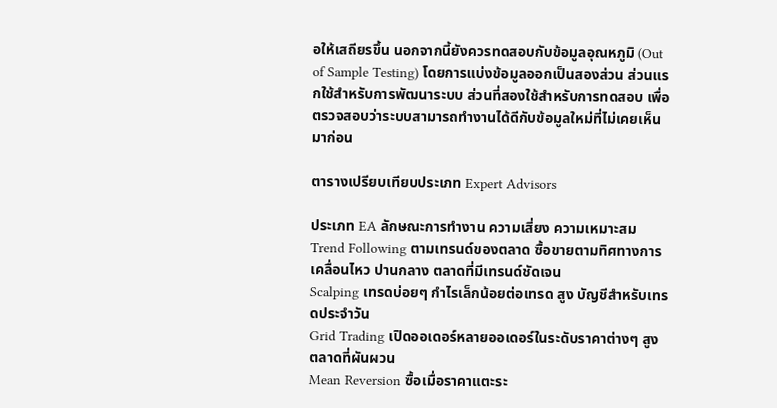อให้เสถียรขึ้น นอกจากนี้ยังควรทดสอบกับข้อมูลอุณหภูมิ (Out of Sample Testing) โดยการแบ่งข้อมูลออกเป็นสองส่วน ส่วนแรกใช้สำหรับการพัฒนาระบบ ส่วนที่สองใช้สำหรับการทดสอบ เพื่อตรวจสอบว่าระบบสามารถทำงานได้ดีกับข้อมูลใหม่ที่ไม่เคยเห็นมาก่อน

ตารางเปรียบเทียบประเภท Expert Advisors

ประเภท EA ลักษณะการทำงาน ความเสี่ยง ความเหมาะสม
Trend Following ตามเทรนด์ของตลาด ซื้อขายตามทิศทางการเคลื่อนไหว ปานกลาง ตลาดที่มีเทรนด์ชัดเจน
Scalping เทรดบ่อยๆ กำไรเล็กน้อยต่อเทรด สูง บัญชีสำหรับเทรดประจำวัน
Grid Trading เปิดออเดอร์หลายออเดอร์ในระดับราคาต่างๆ สูง ตลาดที่ผันผวน
Mean Reversion ซื้อเมื่อราคาแตะระ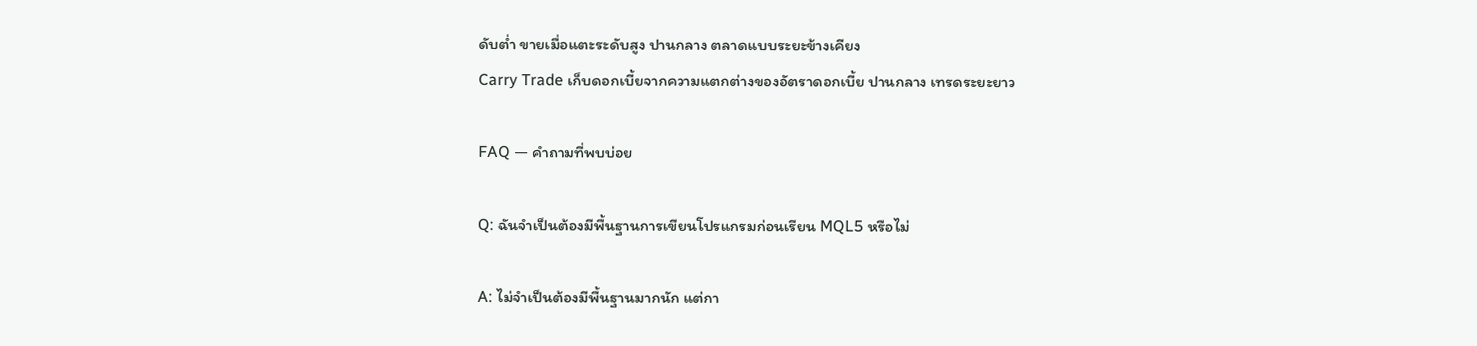ดับต่ำ ขายเมื่อแตะระดับสูง ปานกลาง ตลาดแบบระยะข้างเคียง
Carry Trade เก็บดอกเบี้ยจากความแตกต่างของอัตราดอกเบี้ย ปานกลาง เทรดระยะยาว

FAQ — คำถามที่พบบ่อย

Q: ฉันจำเป็นต้องมีพื้นฐานการเขียนโปรแกรมก่อนเรียน MQL5 หรือไม่

A: ไม่จำเป็นต้องมีพื้นฐานมากนัก แต่กา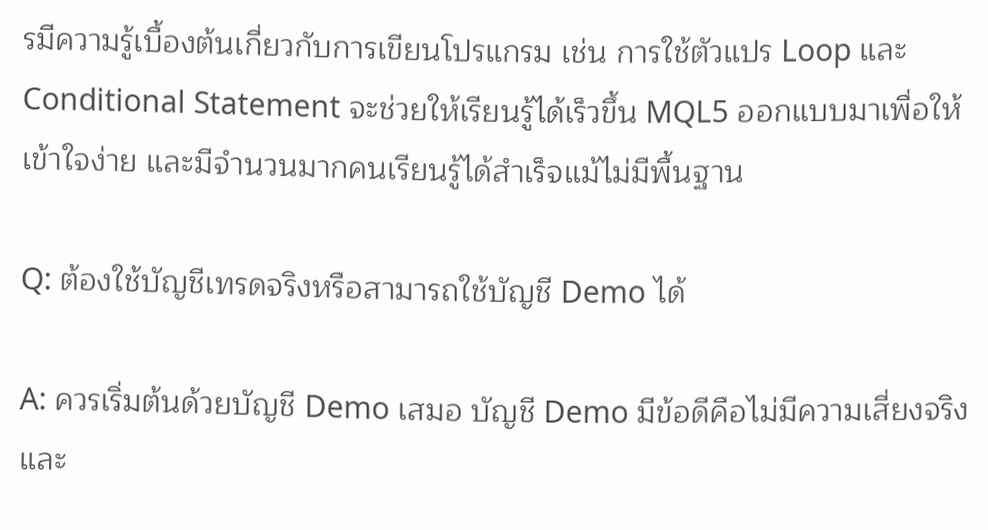รมีความรู้เบื้องต้นเกี่ยวกับการเขียนโปรแกรม เช่น การใช้ตัวแปร Loop และ Conditional Statement จะช่วยให้เรียนรู้ได้เร็วขึ้น MQL5 ออกแบบมาเพื่อให้เข้าใจง่าย และมีจำนวนมากคนเรียนรู้ได้สำเร็จแม้ไม่มีพื้นฐาน

Q: ต้องใช้บัญชีเทรดจริงหรือสามารถใช้บัญชี Demo ได้

A: ควรเริ่มต้นด้วยบัญชี Demo เสมอ บัญชี Demo มีข้อดีคือไม่มีความเสี่ยงจริง และ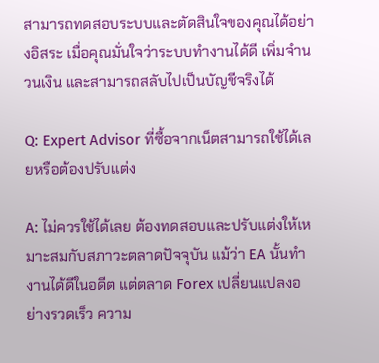สามารถทดสอบระบบและตัดสินใจของคุณได้อย่างอิสระ เมื่อคุณมั่นใจว่าระบบทำงานได้ดี เพิ่มจำนวนเงิน และสามารถสลับไปเป็นบัญชีจริงได้

Q: Expert Advisor ที่ซื้อจากเน็ตสามารถใช้ได้เลยหรือต้องปรับแต่ง

A: ไม่ควรใช้ได้เลย ต้องทดสอบและปรับแต่งให้เหมาะสมกับสภาวะตลาดปัจจุบัน แม้ว่า EA นั้นทำงานได้ดีในอดีต แต่ตลาด Forex เปลี่ยนแปลงอย่างรวดเร็ว ความ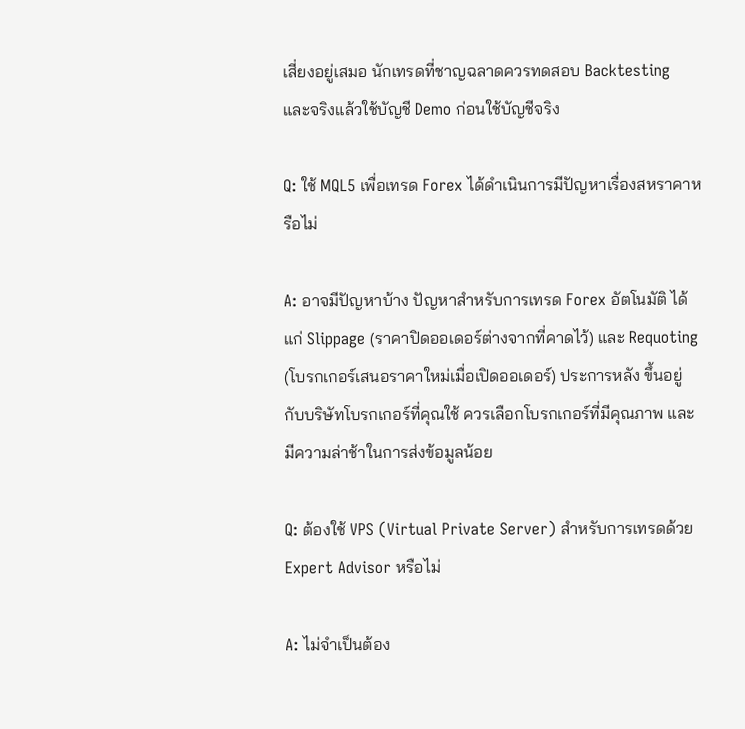เสี่ยงอยู่เสมอ นักเทรดที่ชาญฉลาดควรทดสอบ Backtesting และจริงแล้วใช้บัญชี Demo ก่อนใช้บัญชีจริง

Q: ใช้ MQL5 เพื่อเทรด Forex ได้ดำเนินการมีปัญหาเรื่องสหราคาหรือไม่

A: อาจมีปัญหาบ้าง ปัญหาสำหรับการเทรด Forex อัตโนมัติ ได้แก่ Slippage (ราคาปิดออเดอร์ต่างจากที่คาดไว้) และ Requoting (โบรกเกอร์เสนอราคาใหม่เมื่อเปิดออเดอร์) ประการหลัง ขึ้นอยู่กับบริษัทโบรกเกอร์ที่คุณใช้ ควรเลือกโบรกเกอร์ที่มีคุณภาพ และมีความล่าช้าในการส่งข้อมูลน้อย

Q: ต้องใช้ VPS (Virtual Private Server) สำหรับการเทรดด้วย Expert Advisor หรือไม่

A: ไม่จำเป็นต้อง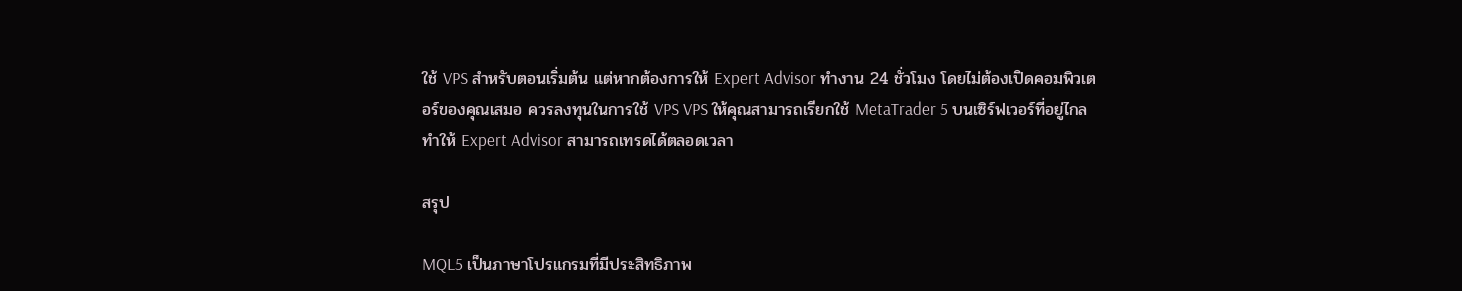ใช้ VPS สำหรับตอนเริ่มต้น แต่หากต้องการให้ Expert Advisor ทำงาน 24 ชั่วโมง โดยไม่ต้องเปิดคอมพิวเตอร์ของคุณเสมอ ควรลงทุนในการใช้ VPS VPS ให้คุณสามารถเรียกใช้ MetaTrader 5 บนเซิร์ฟเวอร์ที่อยู่ไกล ทำให้ Expert Advisor สามารถเทรดได้ตลอดเวลา

สรุป

MQL5 เป็นภาษาโปรแกรมที่มีประสิทธิภาพ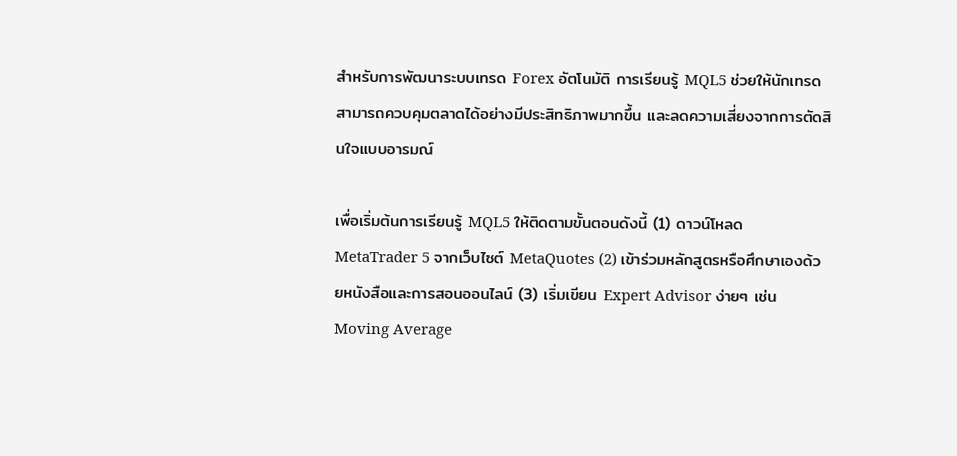สำหรับการพัฒนาระบบเทรด Forex อัตโนมัติ การเรียนรู้ MQL5 ช่วยให้นักเทรดสามารถควบคุมตลาดได้อย่างมีประสิทธิภาพมากขึ้น และลดความเสี่ยงจากการตัดสินใจแบบอารมณ์

เพื่อเริ่มต้นการเรียนรู้ MQL5 ให้ติดตามขั้นตอนดังนี้ (1) ดาวน์โหลด MetaTrader 5 จากเว็บไซต์ MetaQuotes (2) เข้าร่วมหลักสูตรหรือศึกษาเองด้วยหนังสือและการสอนออนไลน์ (3) เริ่มเขียน Expert Advisor ง่ายๆ เช่น Moving Average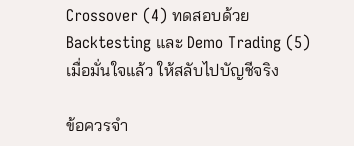Crossover (4) ทดสอบด้วย Backtesting และ Demo Trading (5) เมื่อมั่นใจแล้ว ให้สลับไปบัญชีจริง

ข้อควรจำ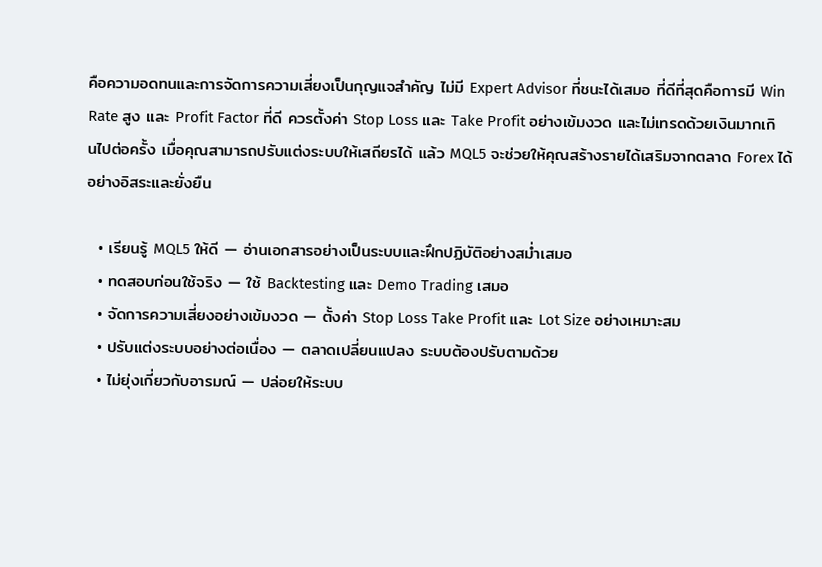คือความอดทนและการจัดการความเสี่ยงเป็นกุญแจสำคัญ ไม่มี Expert Advisor ที่ชนะได้เสมอ ที่ดีที่สุดคือการมี Win Rate สูง และ Profit Factor ที่ดี ควรตั้งค่า Stop Loss และ Take Profit อย่างเข้มงวด และไม่เทรดด้วยเงินมากเกินไปต่อครั้ง เมื่อคุณสามารถปรับแต่งระบบให้เสถียรได้ แล้ว MQL5 จะช่วยให้คุณสร้างรายได้เสริมจากตลาด Forex ได้อย่างอิสระและยั่งยืน

  • เรียนรู้ MQL5 ให้ดี — อ่านเอกสารอย่างเป็นระบบและฝึกปฏิบัติอย่างสม่ำเสมอ
  • ทดสอบก่อนใช้จริง — ใช้ Backtesting และ Demo Trading เสมอ
  • จัดการความเสี่ยงอย่างเข้มงวด — ตั้งค่า Stop Loss Take Profit และ Lot Size อย่างเหมาะสม
  • ปรับแต่งระบบอย่างต่อเนื่อง — ตลาดเปลี่ยนแปลง ระบบต้องปรับตามด้วย
  • ไม่ยุ่งเกี่ยวกับอารมณ์ — ปล่อยให้ระบบ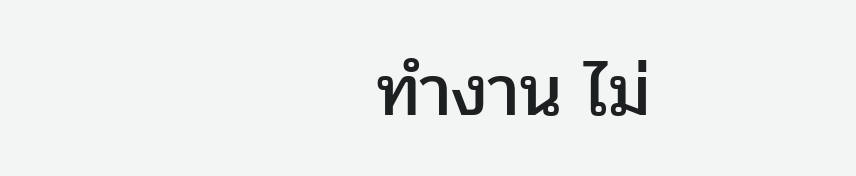ทำงาน ไม่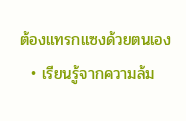ต้องแทรกแซงด้วยตนเอง
  • เรียนรู้จากความล้ม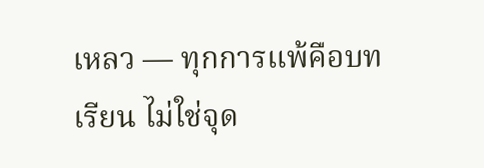เหลว — ทุกการแพ้คือบทเรียน ไม่ใช่จุด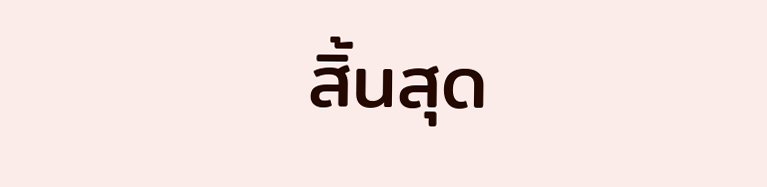สิ้นสุด